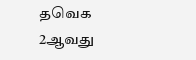தவெக 2ஆவது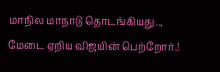மாநில மாநாடு தொடங்கியது.., மேடை ஏறிய விஜயின் பெற்றோர்.!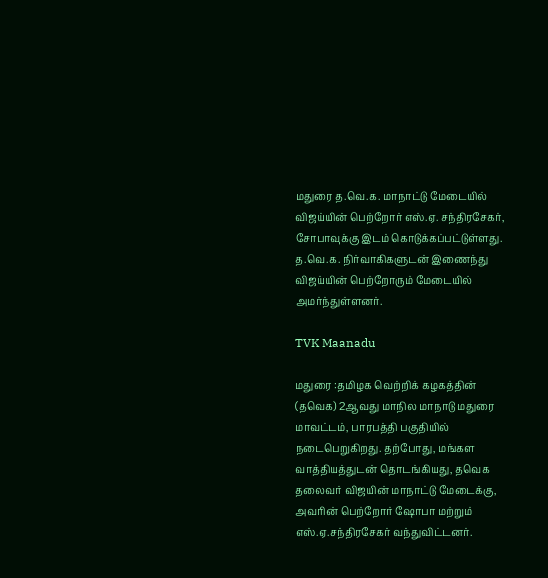மதுரை த.வெ.க. மாநாட்டு மேடையில் விஜய்யின் பெற்றோர் எஸ்.ஏ. சந்திரசேகர், சோபாவுக்கு இடம் கொடுக்கப்பட்டுள்ளது. த.வெ.க. நிர்வாகிகளுடன் இணைந்து விஜய்யின் பெற்றோரும் மேடையில் அமர்ந்துள்ளனர்.

TVK Maanadu

மதுரை :தமிழக வெற்றிக் கழகத்தின் (தவெக) 2ஆவது மாநில மாநாடு மதுரை மாவட்டம், பாரபத்தி பகுதியில் நடைபெறுகிறது. தற்போது, மங்கள வாத்தியத்துடன் தொடங்கியது, தவெக தலைவர் விஜயின் மாநாட்டு மேடைக்கு, அவரின் பெற்றோர் ஷோபா மற்றும் எஸ்.ஏ.சந்திரசேகர் வந்துவிட்டனர்.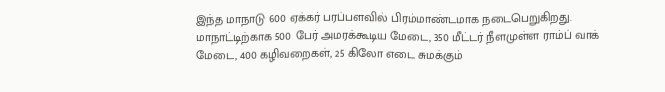இந்த மாநாடு 600 ஏக்கர் பரப்பளவில் பிரம்மாண்டமாக நடைபெறுகிறது.  மாநாட்டிற்காக 500 பேர் அமரக்கூடிய மேடை, 350 மீட்டர் நீளமுள்ள ராம்ப் வாக் மேடை, 400 கழிவறைகள், 25 கிலோ எடை சுமக்கும்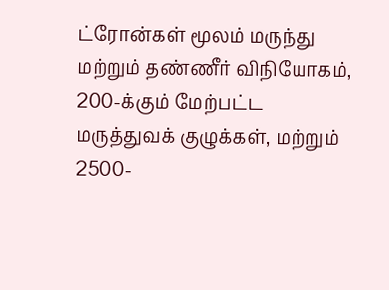ட்ரோன்கள் மூலம் மருந்து மற்றும் தண்ணீர் விநியோகம், 200-க்கும் மேற்பட்ட மருத்துவக் குழுக்கள், மற்றும் 2500-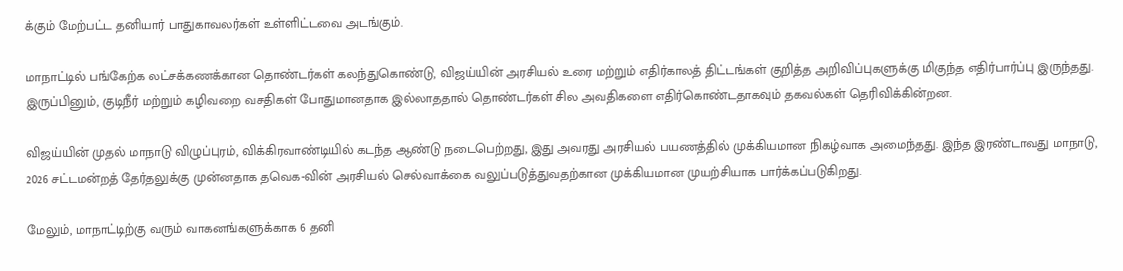க்கும் மேற்பட்ட தனியார் பாதுகாவலர்கள் உள்ளிட்டவை அடங்கும்.

மாநாட்டில் பங்கேற்க லட்சக்கணக்கான தொண்டர்கள் கலந்துகொண்டு, விஜய்யின் அரசியல் உரை மற்றும் எதிர்காலத் திட்டங்கள் குறித்த அறிவிப்புகளுக்கு மிகுந்த எதிர்பார்ப்பு இருந்தது. இருப்பினும், குடிநீர் மற்றும் கழிவறை வசதிகள் போதுமானதாக இல்லாததால் தொண்டர்கள் சில அவதிகளை எதிர்கொண்டதாகவும் தகவல்கள் தெரிவிக்கின்றன.

விஜய்யின் முதல் மாநாடு விழுப்புரம், விக்கிரவாண்டியில் கடந்த ஆண்டு நடைபெற்றது, இது அவரது அரசியல் பயணத்தில் முக்கியமான நிகழ்வாக அமைந்தது. இந்த இரண்டாவது மாநாடு, 2026 சட்டமன்றத் தேர்தலுக்கு முன்னதாக தவெக-வின் அரசியல் செல்வாக்கை வலுப்படுத்துவதற்கான முக்கியமான முயற்சியாக பார்க்கப்படுகிறது.

மேலும், மாநாட்டிற்கு வரும் வாகனங்களுக்காக 6 தனி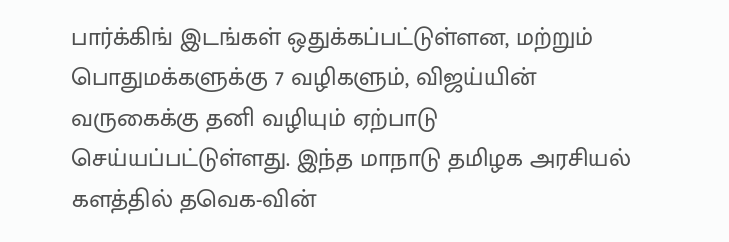பார்க்கிங் இடங்கள் ஒதுக்கப்பட்டுள்ளன, மற்றும் பொதுமக்களுக்கு 7 வழிகளும், விஜய்யின் வருகைக்கு தனி வழியும் ஏற்பாடு செய்யப்பட்டுள்ளது. இந்த மாநாடு தமிழக அரசியல் களத்தில் தவெக-வின்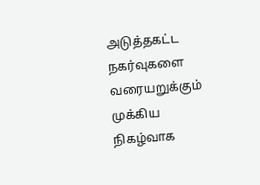அடுத்தகட்ட நகர்வுகளை வரையறுக்கும் முக்கிய நிகழ்வாக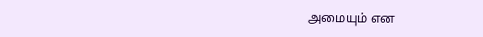அமையும் என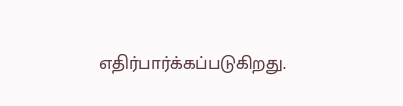எதிர்பார்க்கப்படுகிறது.